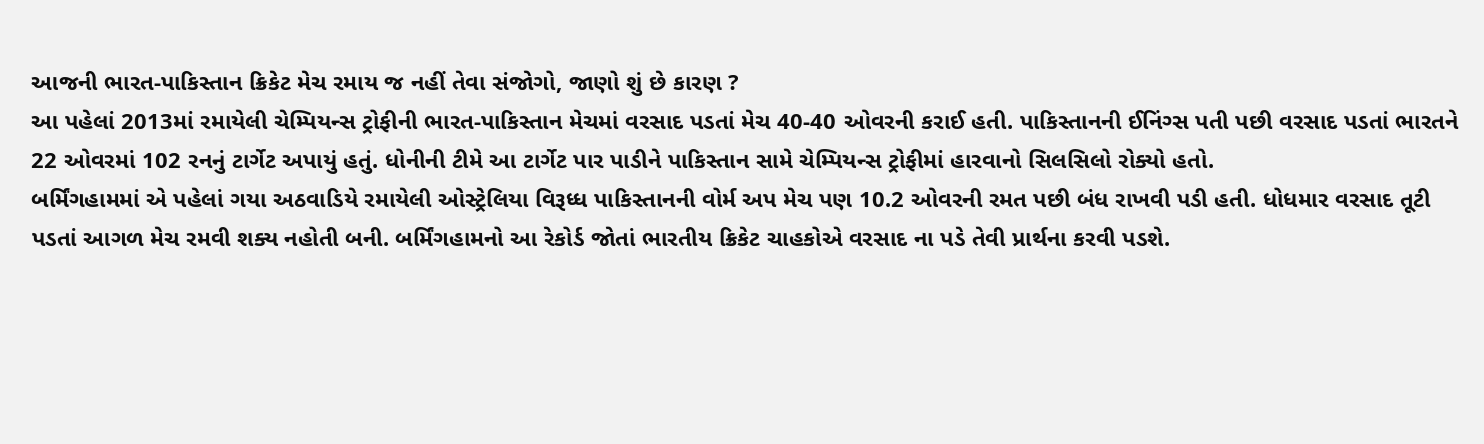આજની ભારત-પાકિસ્તાન ક્રિકેટ મેચ રમાય જ નહીં તેવા સંજોગો, જાણો શું છે કારણ ?
આ પહેલાં 2013માં રમાયેલી ચેમ્પિયન્સ ટ્રોફીની ભારત-પાકિસ્તાન મેચમાં વરસાદ પડતાં મેચ 40-40 ઓવરની કરાઈ હતી. પાકિસ્તાનની ઈનિંગ્સ પતી પછી વરસાદ પડતાં ભારતને 22 ઓવરમાં 102 રનનું ટાર્ગેટ અપાયું હતું. ધોનીની ટીમે આ ટાર્ગેટ પાર પાડીને પાકિસ્તાન સામે ચેમ્પિયન્સ ટ્રોફીમાં હારવાનો સિલસિલો રોક્યો હતો.
બર્મિંગહામમાં એ પહેલાં ગયા અઠવાડિયે રમાયેલી ઓસ્ટ્રેલિયા વિરૂધ્ધ પાકિસ્તાનની વોર્મ અપ મેચ પણ 10.2 ઓવરની રમત પછી બંધ રાખવી પડી હતી. ધોધમાર વરસાદ તૂટી પડતાં આગળ મેચ રમવી શક્ય નહોતી બની. બર્મિંગહામનો આ રેકોર્ડ જોતાં ભારતીય ક્રિકેટ ચાહકોએ વરસાદ ના પડે તેવી પ્રાર્થના કરવી પડશે.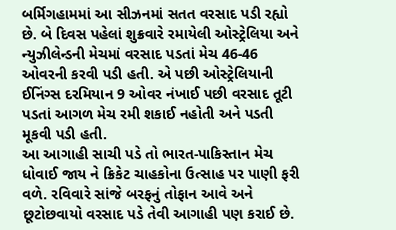બર્મિગહામમાં આ સીઝનમાં સતત વરસાદ પડી રહ્યો છે. બે દિવસ પહેલાં શુક્રવારે રમાયેલી ઓસ્ટ્રેલિયા અને ન્યુઝીલેન્ડની મેચમાં વરસાદ પડતાં મેચ 46-46 ઓવરની કરવી પડી હતી. એ પછી ઓસ્ટ્રેલિયાની ઈનિંગ્સ દરમિયાન 9 ઓવર નંખાઈ પછી વરસાદ તૂટી પડતાં આગળ મેચ રમી શકાઈ નહોતી અને પડતી મૂકવી પડી હતી.
આ આગાહી સાચી પડે તો ભારત-પાકિસ્તાન મેચ ધોવાઈ જાય ને ક્રિકેટ ચાહકોના ઉત્સાહ પર પાણી ફરી વળે. રવિવારે સાંજે બરફનું તોફાન આવે અને છૂટોછવાયો વરસાદ પડે તેવી આગાહી પણ કરાઈ છે.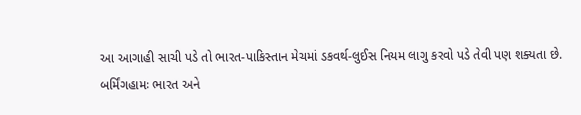આ આગાહી સાચી પડે તો ભારત-પાકિસ્તાન મેચમાં ડકવર્થ-લુઈસ નિયમ લાગુ કરવો પડે તેવી પણ શક્યતા છે.
બર્મિંગહામઃ ભારત અને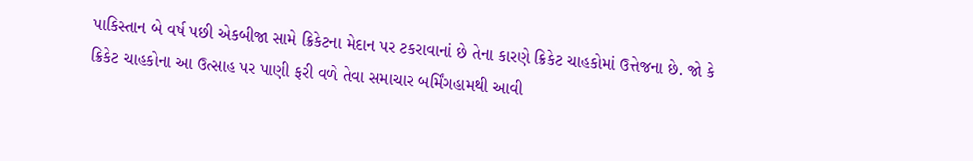પાકિસ્તાન બે વર્ષ પછી એકબીજા સામે ક્રિકેટના મેદાન પર ટકરાવાનાં છે તેના કારણે ક્રિકેટ ચાહકોમાં ઉત્તેજના છે. જો કે ક્રિકેટ ચાહકોના આ ઉત્સાહ પર પાણી ફરી વળે તેવા સમાચાર બર્મિંગહામથી આવી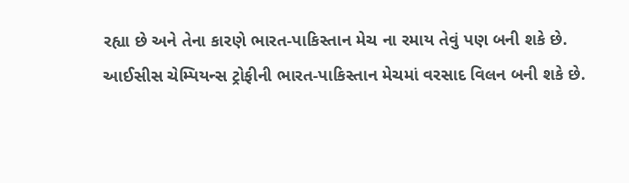રહ્યા છે અને તેના કારણે ભારત-પાકિસ્તાન મેચ ના રમાય તેવું પણ બની શકે છે.
આઈસીસ ચેમ્પિયન્સ ટ્રોફીની ભારત-પાકિસ્તાન મેચમાં વરસાદ વિલન બની શકે છે.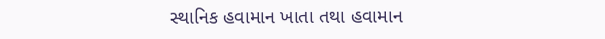સ્થાનિક હવામાન ખાતા તથા હવામાન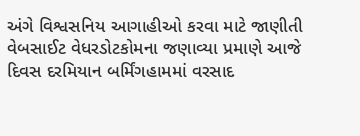અંગે વિશ્વસનિય આગાહીઓ કરવા માટે જાણીતી વેબસાઈટ વેધરડોટકોમના જણાવ્યા પ્રમાણે આજે દિવસ દરમિયાન બર્મિંગહામમાં વરસાદ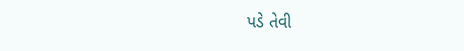પડે તેવી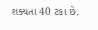શક્યતા 40 ટકા છે.